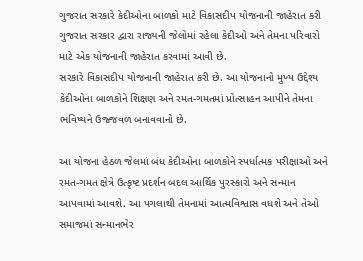ગુજરાત સરકારે કેદીઓના બાળકો માટે વિકાસદીપ યોજનાની જાહેરાત કરી
ગુજરાત સરકાર દ્વારા રાજ્યની જેલોમાં રહેલા કેદીઓ અને તેમના પરિવારો માટે એક યોજનાની જાહેરાત કરવામાં આવી છે.
સરકારે વિકાસદીપ યોજનાની જાહેરાત કરી છે. આ યોજનાનો મુખ્ય ઉદ્દેશ્ય કેદીઓના બાળકોને શિક્ષણ અને રમત-ગમતમાં પ્રોત્સાહન આપીને તેમના ભવિષ્યને ઉજ્જવળ બનાવવાનો છે.

આ યોજના હેઠળ જેલમાં બંધ કેદીઓના બાળકોને સ્પર્ધાત્મક પરીક્ષાઓ અને રમત-ગમત ક્ષેત્રે ઉત્કૃષ્ટ પ્રદર્શન બદલ આર્થિક પુરસ્કારો અને સન્માન આપવામાં આવશે. આ પગલાથી તેમનામાં આત્મવિશ્વાસ વધશે અને તેઓ સમાજમાં સન્માનભેર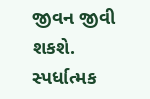જીવન જીવી શકશે.
સ્પર્ધાત્મક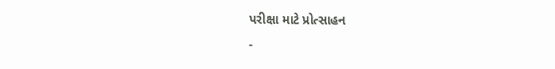પરીક્ષા માટે પ્રોત્સાહન
-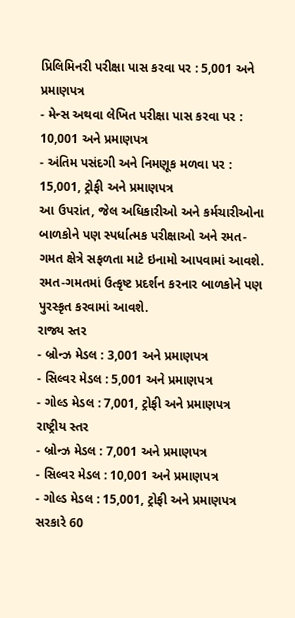પ્રિલિમિનરી પરીક્ષા પાસ કરવા પર : 5,001 અને પ્રમાણપત્ર
- મેન્સ અથવા લેખિત પરીક્ષા પાસ કરવા પર : 10,001 અને પ્રમાણપત્ર
- અંતિમ પસંદગી અને નિમણૂક મળવા પર : 15,001, ટ્રોફી અને પ્રમાણપત્ર
આ ઉપરાંત, જેલ અધિકારીઓ અને કર્મચારીઓના બાળકોને પણ સ્પર્ધાત્મક પરીક્ષાઓ અને રમત-ગમત ક્ષેત્રે સફળતા માટે ઇનામો આપવામાં આવશે.
રમત-ગમતમાં ઉત્કૃષ્ટ પ્રદર્શન કરનાર બાળકોને પણ પુરસ્કૃત કરવામાં આવશે.
રાજ્ય સ્તર
- બ્રોન્ઝ મેડલ : 3,001 અને પ્રમાણપત્ર
- સિલ્વર મેડલ : 5,001 અને પ્રમાણપત્ર
- ગોલ્ડ મેડલ : 7,001, ટ્રોફી અને પ્રમાણપત્ર
રાષ્ટ્રીય સ્તર
- બ્રોન્ઝ મેડલ : 7,001 અને પ્રમાણપત્ર
- સિલ્વર મેડલ : 10,001 અને પ્રમાણપત્ર
- ગોલ્ડ મેડલ : 15,001, ટ્રોફી અને પ્રમાણપત્ર
સરકારે 60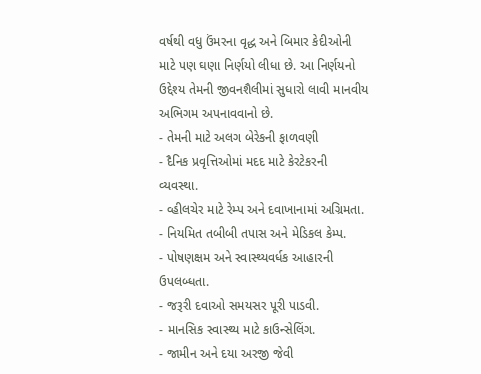વર્ષથી વધુ ઉંમરના વૃદ્ધ અને બિમાર કેદીઓની માટે પણ ઘણા નિર્ણયો લીધા છે. આ નિર્ણયનો ઉદ્દેશ્ય તેમની જીવનશૈલીમાં સુધારો લાવી માનવીય અભિગમ અપનાવવાનો છે.
- તેમની માટે અલગ બેરેકની ફાળવણી
- દૈનિક પ્રવૃત્તિઓમાં મદદ માટે કેરટેકરની વ્યવસ્થા.
- વ્હીલચેર માટે રેમ્પ અને દવાખાનામાં અગ્રિમતા.
- નિયમિત તબીબી તપાસ અને મેડિકલ કેમ્પ.
- પોષણક્ષમ અને સ્વાસ્થ્યવર્ધક આહારની ઉપલબ્ધતા.
- જરૂરી દવાઓ સમયસર પૂરી પાડવી.
- માનસિક સ્વાસ્થ્ય માટે કાઉન્સેલિંગ.
- જામીન અને દયા અરજી જેવી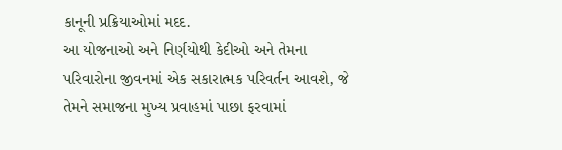કાનૂની પ્રક્રિયાઓમાં મદદ.
આ યોજનાઓ અને નિર્ણયોથી કેદીઓ અને તેમના પરિવારોના જીવનમાં એક સકારાત્મક પરિવર્તન આવશે, જે તેમને સમાજના મુખ્ય પ્રવાહમાં પાછા ફરવામાં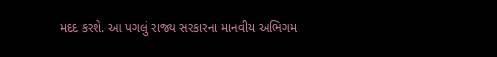મદદ કરશે. આ પગલું રાજ્ય સરકારના માનવીય અભિગમ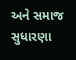અને સમાજ સુધારણા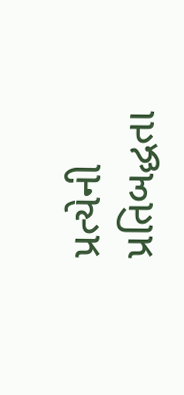પ્રત્યેની પ્રતિબદ્ધતા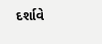દર્શાવે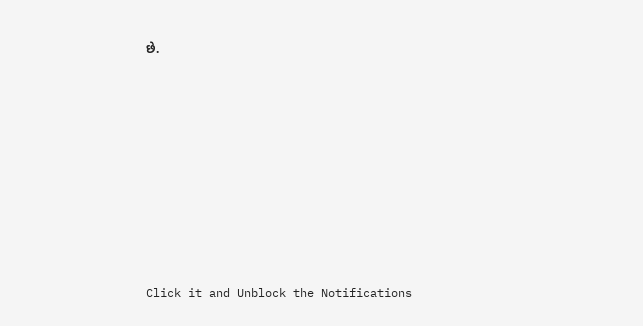છે.












Click it and Unblock the Notifications